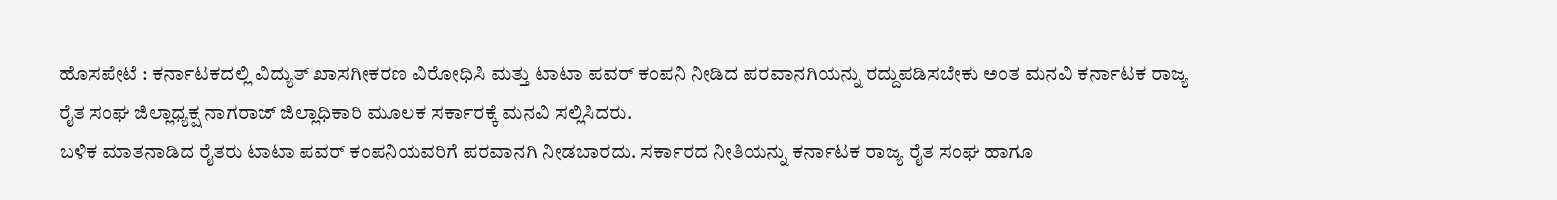ಹೊಸಪೇಟೆ : ಕರ್ನಾಟಕದಲ್ಲಿ ವಿದ್ಯುತ್ ಖಾಸಗೀಕರಣ ವಿರೋಧಿಸಿ ಮತ್ತು ಟಾಟಾ ಪವರ್ ಕಂಪನಿ ನೀಡಿದ ಪರವಾನಗಿಯನ್ನು ರದ್ದುಪಡಿಸಬೇಕು ಅಂತ ಮನವಿ ಕರ್ನಾಟಕ ರಾಜ್ಯ ರೈತ ಸಂಘ ಜಿಲ್ಲಾಧ್ಯಕ್ಷ ನಾಗರಾಜ್ ಜಿಲ್ಲಾಧಿಕಾರಿ ಮೂಲಕ ಸರ್ಕಾರಕ್ಕೆ ಮನವಿ ಸಲ್ಲಿಸಿದರು.
ಬಳಿಕ ಮಾತನಾಡಿದ ರೈತರು ಟಾಟಾ ಪವರ್ ಕಂಪನಿಯವರಿಗೆ ಪರವಾನಗಿ ನೀಡಬಾರದು. ಸರ್ಕಾರದ ನೀತಿಯನ್ನು ಕರ್ನಾಟಕ ರಾಜ್ಯ ರೈತ ಸಂಘ ಹಾಗೂ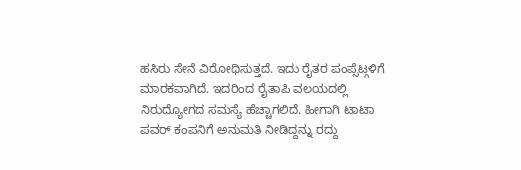ಹಸಿರು ಸೇನೆ ವಿರೋಧಿಸುತ್ತದೆ. ಇದು ರೈತರ ಪಂಪ್ಸೆಟ್ಗಳಿಗೆ ಮಾರಕವಾಗಿದೆ. ಇದರಿಂದ ರೈತಾಪಿ ವಲಯದಲ್ಲಿ ನಿರುದ್ಯೋಗದ ಸಮಸ್ಯೆ ಹೆಚ್ಚಾಗಲಿದೆ. ಹೀಗಾಗಿ ಟಾಟಾ ಪವರ್ ಕಂಪನಿಗೆ ಅನುಮತಿ ನೀಡಿದ್ದನ್ನು ರದ್ದು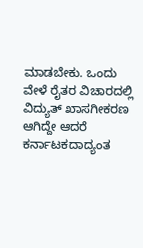ಮಾಡಬೇಕು. ಒಂದು ವೇಳೆ ರೈತರ ವಿಚಾರದಲ್ಲಿ ವಿದ್ಯುತ್ ಖಾಸಗೀಕರಣ ಆಗಿದ್ದೇ ಆದರೆ ಕರ್ನಾಟಕದಾದ್ಯಂತ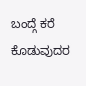ಬಂದ್ಗೆ ಕರೆ ಕೊಡುವುದರ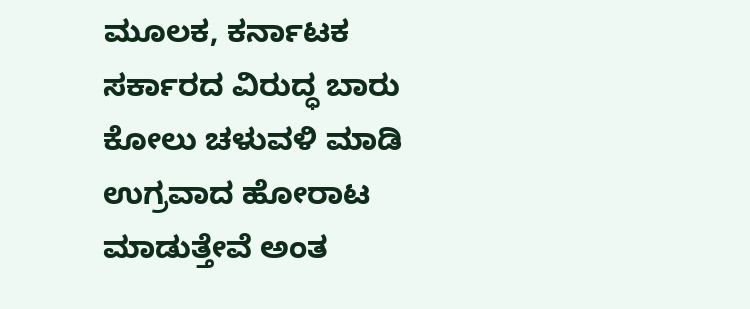ಮೂಲಕ, ಕರ್ನಾಟಕ ಸರ್ಕಾರದ ವಿರುದ್ಧ ಬಾರು ಕೋಲು ಚಳುವಳಿ ಮಾಡಿ ಉಗ್ರವಾದ ಹೋರಾಟ ಮಾಡುತ್ತೇವೆ ಅಂತ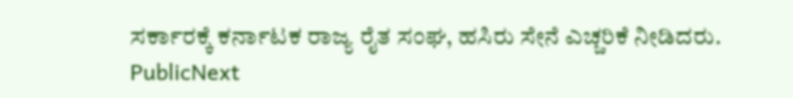ಸರ್ಕಾರಕ್ಕೆ ಕರ್ನಾಟಕ ರಾಜ್ಯ ರೈತ ಸಂಘ, ಹಸಿರು ಸೇನೆ ಎಚ್ಚರಿಕೆ ನೀಡಿದರು.
PublicNext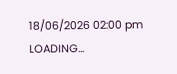18/06/2026 02:00 pm
LOADING...